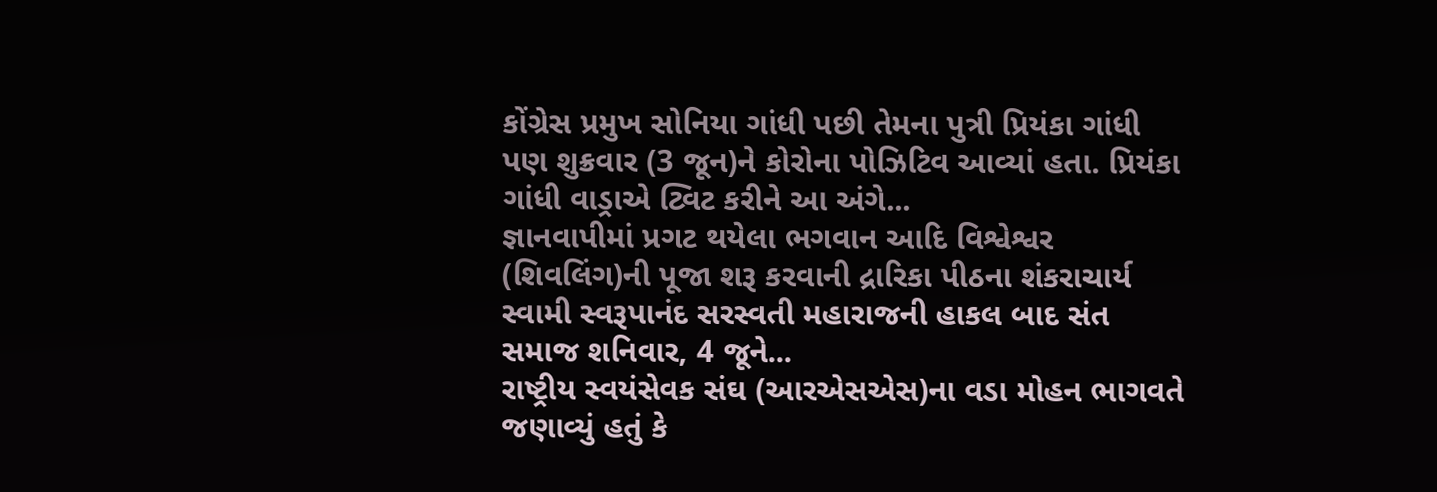કોંગ્રેસ પ્રમુખ સોનિયા ગાંધી પછી તેમના પુત્રી પ્રિયંકા ગાંધી પણ શુક્રવાર (3 જૂન)ને કોરોના પોઝિટિવ આવ્યાં હતા. પ્રિયંકા ગાંધી વાડ્રાએ ટ્વિટ કરીને આ અંગે...
જ્ઞાનવાપીમાં પ્રગટ થયેલા ભગવાન આદિ વિશ્વેશ્વર (શિવલિંગ)ની પૂજા શરૂ કરવાની દ્રારિકા પીઠના શંકરાચાર્ય સ્વામી સ્વરૂપાનંદ સરસ્વતી મહારાજની હાકલ બાદ સંત સમાજ શનિવાર, 4 જૂને...
રાષ્ટ્રીય સ્વયંસેવક સંઘ (આરએસએસ)ના વડા મોહન ભાગવતે જણાવ્યું હતું કે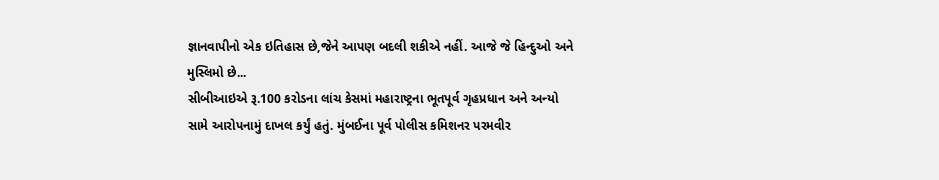જ્ઞાનવાપીનો એક ઇતિહાસ છે,જેને આપણ બદલી શકીએ નહીં. આજે જે હિન્દુઓ અને મુસ્લિમો છે...
સીબીઆઇએ રૂ.100 કરોડના લાંચ કેસમાં મહારાષ્ટ્રના ભૂતપૂર્વ ગૃહપ્રધાન અને અન્યો સામે આરોપનામું દાખલ કર્યું હતું. મુંબઈના પૂર્વ પોલીસ કમિશનર પરમવીર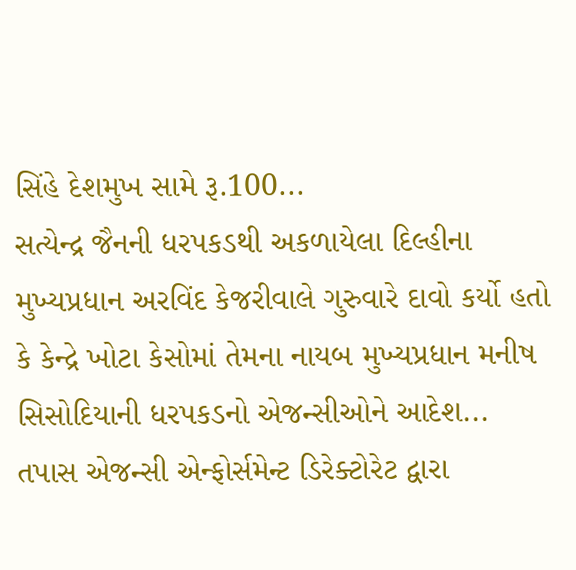સિંહે દેશમુખ સામે રૂ.100...
સત્યેન્દ્ર જૈનની ધરપકડથી અકળાયેલા દિલ્હીના મુખ્યપ્રધાન અરવિંદ કેજરીવાલે ગુરુવારે દાવો કર્યો હતો કે કેન્દ્રે ખોટા કેસોમાં તેમના નાયબ મુખ્યપ્રધાન મનીષ સિસોદિયાની ધરપકડનો એજન્સીઓને આદેશ...
તપાસ એજન્સી એન્ફોર્સમેન્ટ ડિરેક્ટોરેટ દ્વારા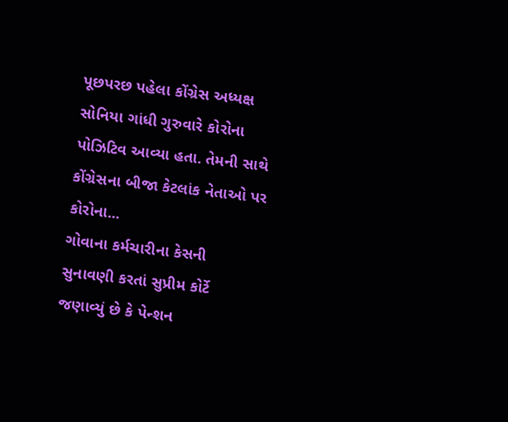પૂછપરછ પહેલા કોંગ્રેસ અધ્યક્ષ સોનિયા ગાંધી ગુરુવારે કોરોના પોઝિટિવ આવ્યા હતા. તેમની સાથે કોંગ્રેસના બીજા કેટલાંક નેતાઓ પર કોરોના...
ગોવાના કર્મચારીના કેસની સુનાવણી કરતાં સુપ્રીમ કોર્ટે જણાવ્યું છે કે પેન્શન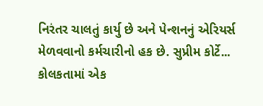નિરંતર ચાલતું કાર્યુ છે અને પેન્શનનું એરિયર્સ મેળવવાનો કર્મચારીનો હક છે. સુપ્રીમ કોર્ટે...
કોલકતામાં એક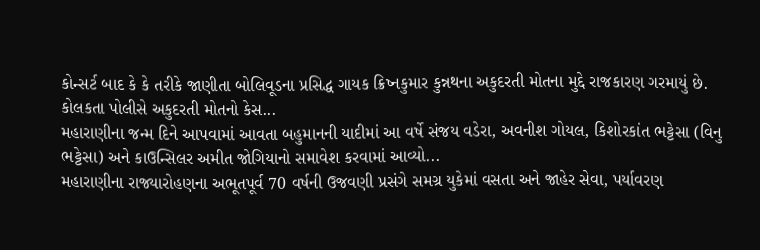કોન્સર્ટ બાદ કે કે તરીકે જાણીતા બોલિવૂડના પ્રસિદ્ધ ગાયક ક્રિષ્નકુમાર કુન્નથના અકુદરતી મોતના મુદ્દે રાજકારણ ગરમાયું છે. કોલકતા પોલીસે અકુદરતી મોતનો કેસ...
મહારાણીના જન્મ દિને આપવામાં આવતા બહુમાનની યાદીમાં આ વર્ષે સંજય વડેરા, અવનીશ ગોયલ, કિશોરકાંત ભટ્ટેસા (વિનુ ભટ્ટેસા) અને કાઉન્સિલર અમીત જોગિયાનો સમાવેશ કરવામાં આવ્યો...
મહારાણીના રાજ્યારોહણના અભૂતપૂર્વ 70 વર્ષની ઉજવણી પ્રસંગે સમગ્ર યુકેમાં વસતા અને જાહેર સેવા, પર્યાવરણ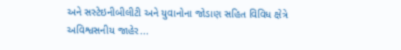અને સસ્ટેઇનીબીલીટી અને યુવાનોના જોડાણ સહિત વિવિધ ક્ષેત્રે અવિશ્વસનીય જાહેર...